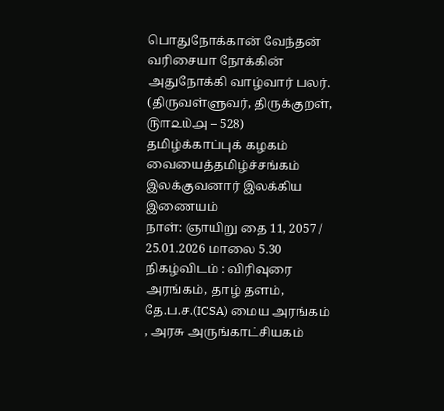பொதுநோக்கான் வேந்தன் வரிசையா நோக்கின்
அதுநோக்கி வாழ்வார் பலர்.
(திருவள்ளுவர், திருக்குறள், ௫௱௨௰௮ – 528)
தமிழ்க்காப்புக் கழகம்
வையைத்தமிழ்ச்சங்கம்
இலக்குவனார் இலக்கிய இணையம்
நாள்: ஞாயிறு தை 11, 2057 / 25.01.2026 மாலை 5.30
நிகழ்விடம் : விரிவுரை அரங்கம், தாழ் தளம், தே.ப.ச.(ICSA) மைய அரங்கம் , அரசு அருங்காட்சியகம்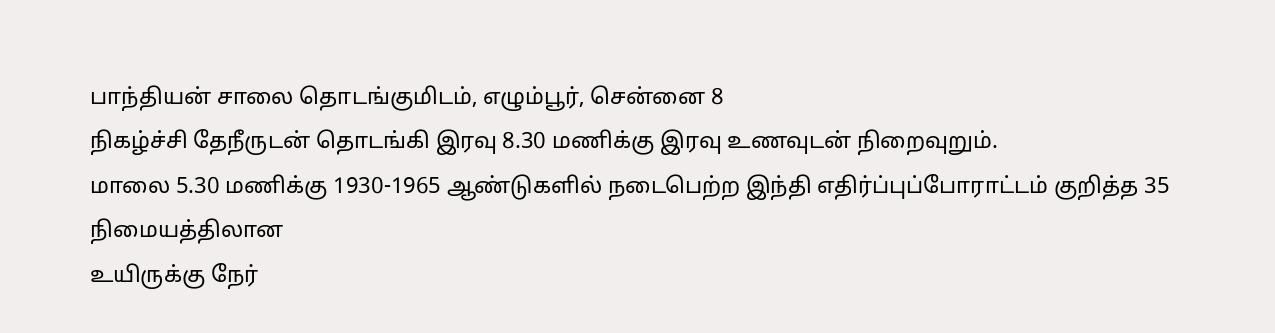பாந்தியன் சாலை தொடங்குமிடம், எழும்பூர், சென்னை 8
நிகழ்ச்சி தேநீருடன் தொடங்கி இரவு 8.30 மணிக்கு இரவு உணவுடன் நிறைவுறும்.
மாலை 5.30 மணிக்கு 1930-1965 ஆண்டுகளில் நடைபெற்ற இந்தி எதிர்ப்புப்போராட்டம் குறித்த 35 நிமையத்திலான
உயிருக்கு நேர்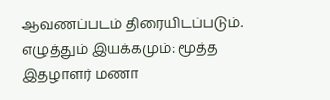ஆவணப்படம் திரையிடப்படும்.
எழுத்தும் இயக்கமும்: மூத்த இதழாளர் மணா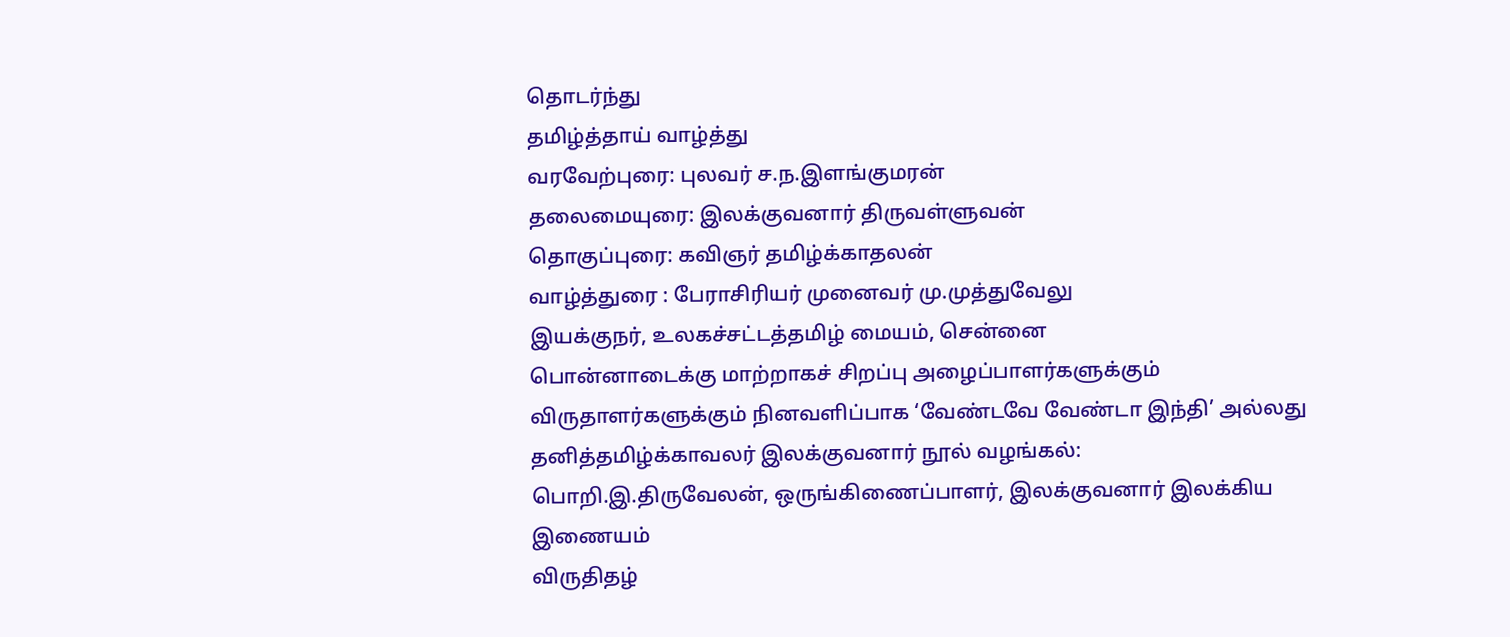தொடர்ந்து
தமிழ்த்தாய் வாழ்த்து
வரவேற்புரை: புலவர் ச.ந.இளங்குமரன்
தலைமையுரை: இலக்குவனார் திருவள்ளுவன்
தொகுப்புரை: கவிஞர் தமிழ்க்காதலன்
வாழ்த்துரை : பேராசிரியர் முனைவர் மு.முத்துவேலு
இயக்குநர், உலகச்சட்டத்தமிழ் மையம், சென்னை
பொன்னாடைக்கு மாற்றாகச் சிறப்பு அழைப்பாளர்களுக்கும் விருதாளர்களுக்கும் நினவளிப்பாக ‘வேண்டவே வேண்டா இந்தி’ அல்லது தனித்தமிழ்க்காவலர் இலக்குவனார் நூல் வழங்கல்:
பொறி.இ.திருவேலன், ஒருங்கிணைப்பாளர், இலக்குவனார் இலக்கிய இணையம்
விருதிதழ்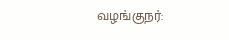வழங்குநர்: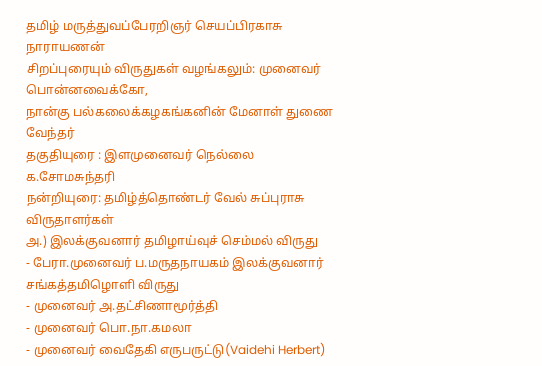தமிழ் மருத்துவப்பேரறிஞர் செயப்பிரகாசு நாராயணன்
சிறப்புரையும் விருதுகள் வழங்கலும்: முனைவர் பொன்னவைக்கோ,
நான்கு பல்கலைக்கழகங்கனின் மேனாள் துணை வேந்தர்
தகுதியுரை : இளமுனைவர் நெல்லை க.சோமசுந்தரி
நன்றியுரை: தமிழ்த்தொண்டர் வேல் சுப்புராசு
விருதாளர்கள்
அ.) இலக்குவனார் தமிழாய்வுச் செம்மல் விருது
- பேரா.முனைவர் ப.மருதநாயகம் இலக்குவனார் சங்கத்தமிழொளி விருது
- முனைவர் அ.தட்சிணாமூர்த்தி
- முனைவர் பொ.நா.கமலா
- முனைவர் வைதேகி எருபருட்டு(Vaidehi Herbert)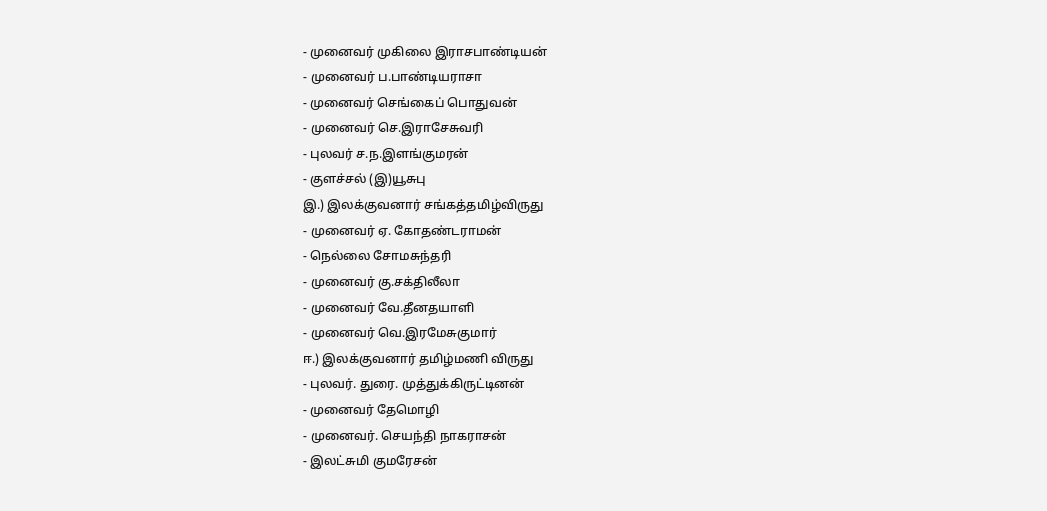- முனைவர் முகிலை இராசபாண்டியன்
- முனைவர் ப.பாண்டியராசா
- முனைவர் செங்கைப் பொதுவன்
- முனைவர் செ.இராசேசுவரி
- புலவர் ச.ந.இளங்குமரன்
- குளச்சல் (இ)யூசுபு
இ.) இலக்குவனார் சங்கத்தமிழ்விருது
- முனைவர் ஏ. கோதண்டராமன்
- நெல்லை சோமசுந்தரி
- முனைவர் கு.சக்திலீலா
- முனைவர் வே.தீனதயாளி
- முனைவர் வெ.இரமேசுகுமார்
ஈ.) இலக்குவனார் தமிழ்மணி விருது
- புலவர். துரை. முத்துக்கிருட்டினன்
- முனைவர் தேமொழி
- முனைவர். செயந்தி நாகராசன்
- இலட்சுமி குமரேசன்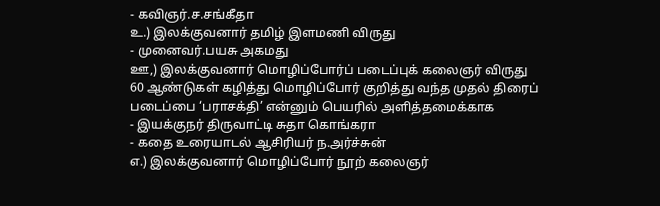- கவிஞர்.ச.சங்கீதா
உ.) இலக்குவனார் தமிழ் இளமணி விருது
- முனைவர்.பயசு அகமது
ஊ,) இலக்குவனார் மொழிப்போர்ப் படைப்புக் கலைஞர் விருது
60 ஆண்டுகள் கழித்து மொழிப்போர் குறித்து வந்த முதல் திரைப் படைப்பை ‘பராசக்தி’ என்னும் பெயரில் அளித்தமைக்காக
- இயக்குநர் திருவாட்டி சுதா கொங்கரா
- கதை உரையாடல் ஆசிரியர் ந.அர்ச்சுன்
எ.) இலக்குவனார் மொழிப்போர் நூற் கலைஞர்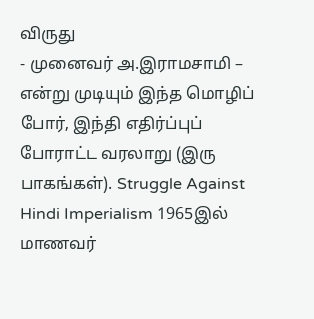விருது
- முனைவர் அ.இராமசாமி – என்று முடியும் இந்த மொழிப் போர், இந்தி எதிர்ப்புப் போராட்ட வரலாறு (இரு பாகங்கள்). Struggle Against Hindi Imperialism 1965இல் மாணவர்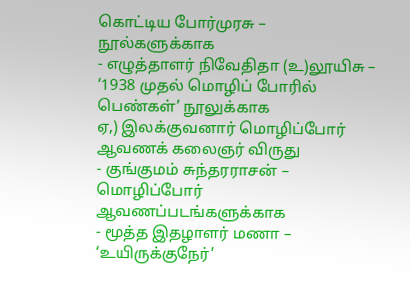கொட்டிய போர்முரசு – நூல்களுக்காக
- எழுத்தாளர் நிவேதிதா (உ)லூயிசு – ‘1938 முதல் மொழிப் போரில் பெண்கள்’ நூலுக்காக
ஏ,) இலக்குவனார் மொழிப்போர் ஆவணக் கலைஞர் விருது
- குங்குமம் சுந்தரராசன் – மொழிப்போர் ஆவணப்படங்களுக்காக
- மூத்த இதழாளர் மணா – ‘உயிருக்குநேர்’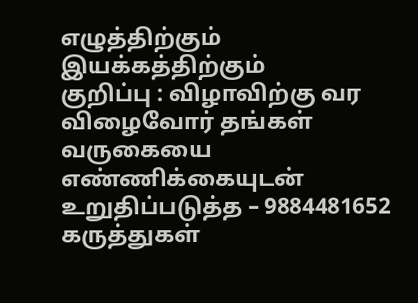எழுத்திற்கும் இயக்கத்திற்கும்
குறிப்பு : விழாவிற்கு வர விழைவோர் தங்கள் வருகையை எண்ணிக்கையுடன் உறுதிப்படுத்த – 9884481652
கருத்துகள்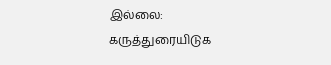இல்லை:
கருத்துரையிடுக